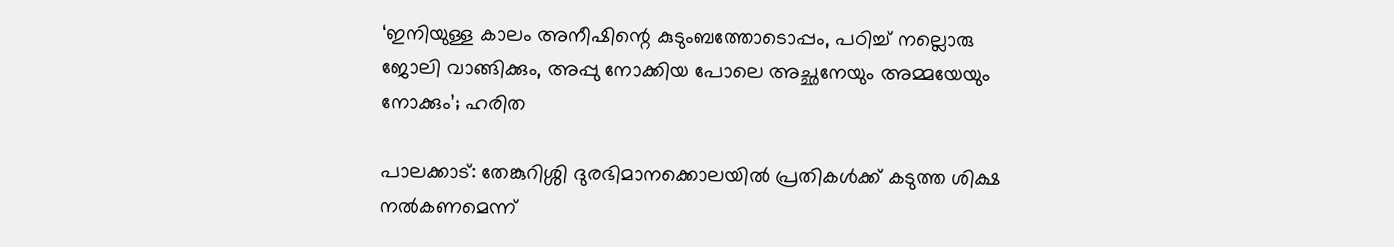‘ഇനിയുള്ള കാലം അനീഷിന്റെ കുടുംബത്തോടൊപ്പം, പഠിച്ച് നല്ലൊരു ജോലി വാങ്ങിക്കും, അപ്പു നോക്കിയ പോലെ അച്ഛനേയും അമ്മയേയും നോക്കും’; ഹരിത

പാലക്കാട്: തേങ്കുറിശ്ശി ദുരഭിമാനക്കൊലയില്‍ പ്രതികള്‍ക്ക് കടുത്ത ശിക്ഷ നല്‍കണമെന്ന്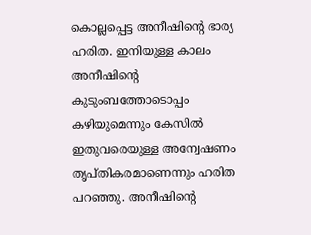കൊല്ലപ്പെട്ട അനീഷിന്റെ ഭാര്യ ഹരിത. ഇനിയുള്ള കാലം അനീഷിന്റെ കുടുംബത്തോടൊപ്പം കഴിയുമെന്നും കേസില്‍ ഇതുവരെയുള്ള അന്വേഷണം തൃപ്തികരമാണെന്നും ഹരിത പറഞ്ഞു. അനീഷിന്റെ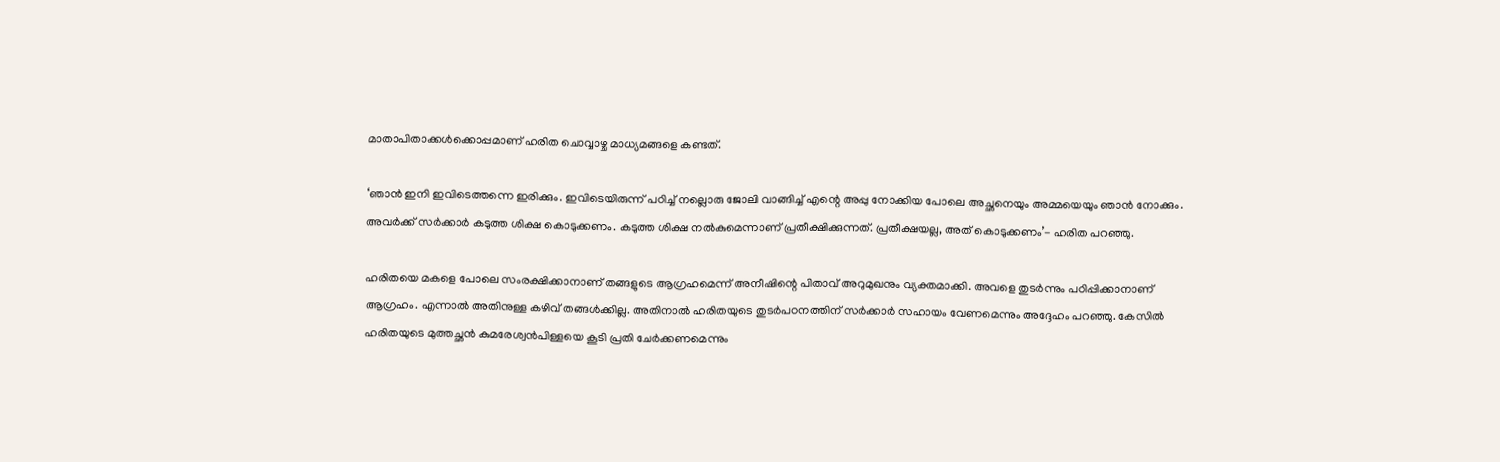മാതാപിതാക്കള്‍ക്കൊപ്പമാണ് ഹരിത ചൊവ്വാഴ്ച മാധ്യമങ്ങളെ കണ്ടത്.

‘ഞാന്‍ ഇനി ഇവിടെത്തന്നെ ഇരിക്കും. ഇവിടെയിരുന്ന് പഠിച്ച് നല്ലൊരു ജോലി വാങ്ങിച്ച് എന്റെ അപ്പു നോക്കിയ പോലെ അച്ഛനെയും അമ്മയെയും ഞാന്‍ നോക്കും. അവര്‍ക്ക് സര്‍ക്കാര്‍ കടുത്ത ശിക്ഷ കൊടുക്കണം. കടുത്ത ശിക്ഷ നല്‍കുമെന്നാണ് പ്രതീക്ഷിക്കുന്നത്. പ്രതീക്ഷയല്ല, അത് കൊടുക്കണം’- ഹരിത പറഞ്ഞു.

ഹരിതയെ മകളെ പോലെ സംരക്ഷിക്കാനാണ് തങ്ങളുടെ ആഗ്രഹമെന്ന് അനീഷിന്റെ പിതാവ് അറുമുഖനും വ്യക്തമാക്കി. അവളെ തുടര്‍ന്നും പഠിപ്പിക്കാനാണ് ആഗ്രഹം. എന്നാല്‍ അതിനുള്ള കഴിവ് തങ്ങള്‍ക്കില്ല. അതിനാല്‍ ഹരിതയുടെ തുടര്‍പഠനത്തിന് സര്‍ക്കാര്‍ സഹായം വേണമെന്നും അദ്ദേഹം പറഞ്ഞു. കേസില്‍ ഹരിതയുടെ മുത്തച്ഛന്‍ കുമരേശ്വന്‍പിള്ളയെ കൂടി പ്രതി ചേര്‍ക്കണമെന്നും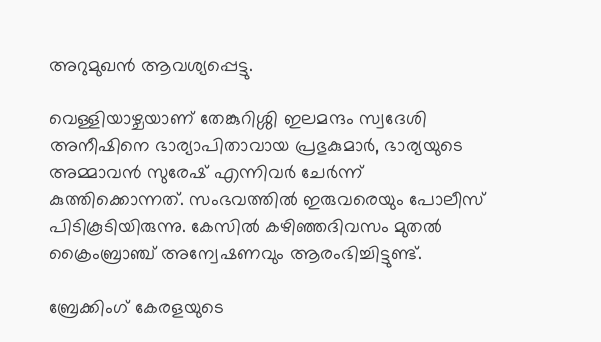അറുമുഖന്‍ ആവശ്യപ്പെട്ടു.

വെള്ളിയാഴ്ചയാണ് തേങ്കുറിശ്ശി ഇലമന്ദം സ്വദേശി അനീഷിനെ ഭാര്യാപിതാവായ പ്രഭുകുമാര്‍, ഭാര്യയുടെ അമ്മാവന്‍ സുരേഷ് എന്നിവര്‍ ചേര്‍ന്ന് കുത്തിക്കൊന്നത്. സംഭവത്തില്‍ ഇരുവരെയും പോലീസ് പിടികൂടിയിരുന്നു. കേസില്‍ കഴിഞ്ഞദിവസം മുതല്‍ ക്രൈംബ്രാഞ്ച് അന്വേഷണവും ആരംഭിച്ചിട്ടുണ്ട്.

ബ്രേക്കിംഗ് കേരളയുടെ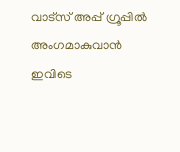വാട്സ് അപ്പ് ഗ്രൂപ്പിൽ അംഗമാകുവാൻ ഇവിടെ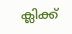ക്ലിക്ക്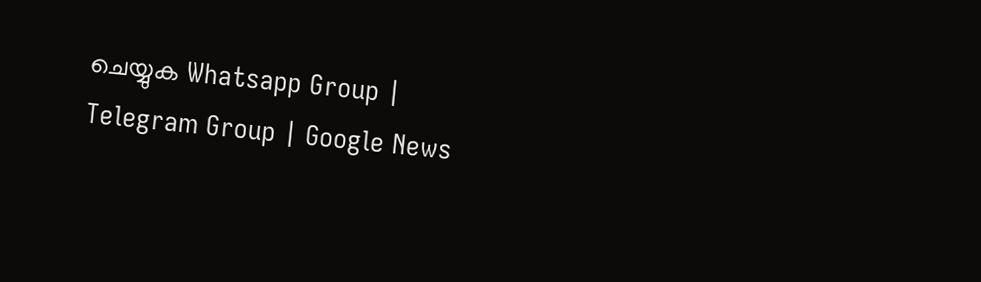ചെയ്യുക Whatsapp Group | Telegram Group | Google News